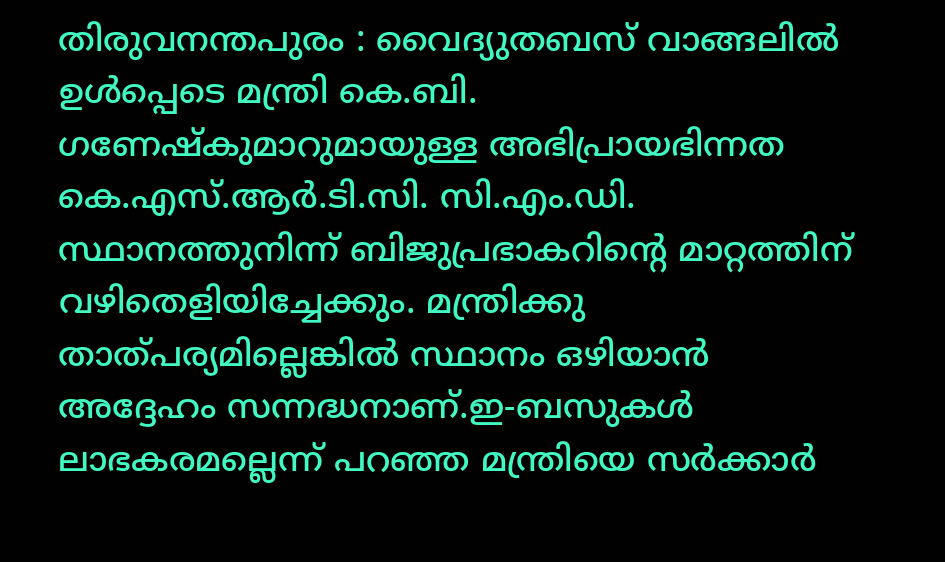തിരുവനന്തപുരം : വൈദ്യുതബസ് വാങ്ങലിൽ ഉൾപ്പെടെ മന്ത്രി കെ.ബി. ഗണേഷ്കുമാറുമായുള്ള അഭിപ്രായഭിന്നത കെ.എസ്.ആർ.ടി.സി. സി.എം.ഡി. സ്ഥാനത്തുനിന്ന് ബിജുപ്രഭാകറിന്റെ മാറ്റത്തിന് വഴിതെളിയിച്ചേക്കും. മന്ത്രിക്കു താത്പര്യമില്ലെങ്കിൽ സ്ഥാനം ഒഴിയാൻ അദ്ദേഹം സന്നദ്ധനാണ്.ഇ-ബസുകൾ ലാഭകരമല്ലെന്ന് പറഞ്ഞ മന്ത്രിയെ സർക്കാർ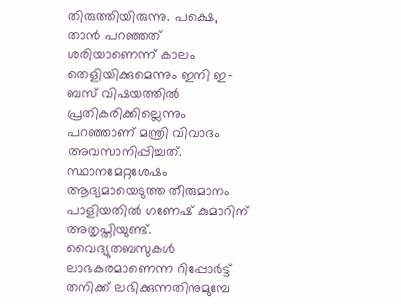തിരുത്തിയിരുന്നു. പക്ഷെ, താൻ പറഞ്ഞത് ശരിയാണെന്ന് കാലം തെളിയിക്കുമെന്നും ഇനി ഇ-ബസ് വിഷയത്തിൽ പ്രതികരിക്കില്ലെന്നും പറഞ്ഞാണ് മന്ത്രി വിവാദം അവസാനിപ്പിച്ചത്. സ്ഥാനമേറ്റശേഷം ആദ്യമായെടുത്ത തീരുമാനം പാളിയതിൽ ഗണേഷ് കുമാറിന് അതൃപ്തിയുണ്ട്.
വൈദ്യുതബസുകൾ ലാഭകരമാണെന്ന റിപ്പോർട്ട് തനിക്ക് ലഭിക്കുന്നതിനുമുമ്പേ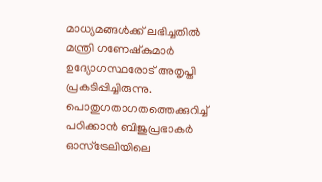മാധ്യമങ്ങൾക്ക് ലഭിച്ചതിൽ മന്ത്രി ഗണേഷ്കുമാർ ഉദ്യോഗസ്ഥരോട് അതൃപ്തി പ്രകടിപ്പിച്ചിരുന്നു. പൊതുഗതാഗതത്തെക്കുറിച്ച് പഠിക്കാൻ ബിജുപ്രഭാകർ ഓസ്ട്രേലിയിലെ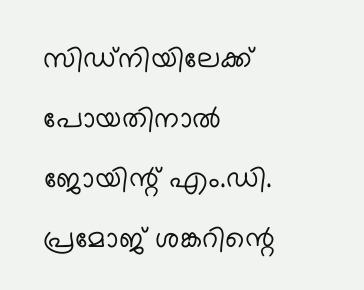സിഡ്നിയിലേക്ക് പോയതിനാൽ ജോയിന്റ് എം.ഡി. പ്രമോജ് ശങ്കറിന്റെ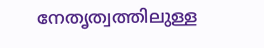നേതൃത്വത്തിലുള്ള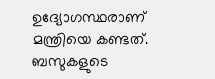ഉദ്യോഗസ്ഥരാണ് മന്ത്രിയെ കണ്ടത്. ബസുകളുടെ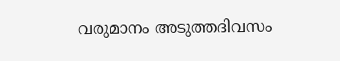വരുമാനം അടുത്തദിവസം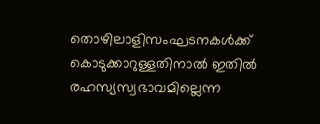തൊഴിലാളിസംഘടനകൾക്ക് കൊടുക്കാറുള്ളതിനാൽ ഇതിൽ രഹസ്യസ്വഭാവമില്ലെന്ന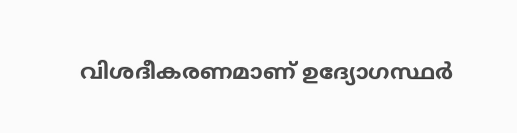വിശദീകരണമാണ് ഉദ്യോഗസ്ഥർ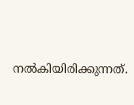നൽകിയിരിക്കുന്നത്.